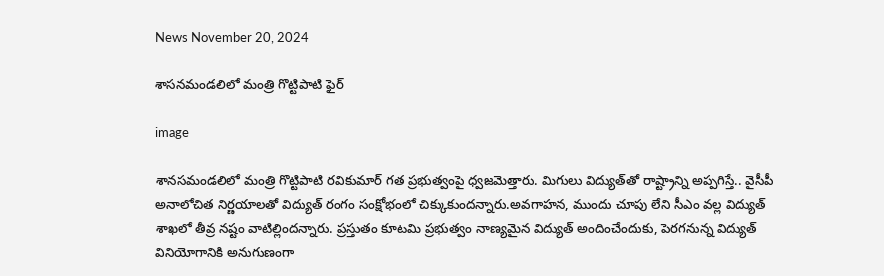News November 20, 2024

శాసనమండలిలో మంత్రి గొట్టిపాటి ఫైర్

image

శానసమండలిలో మంత్రి గొట్టిపాటి రవికుమార్ గత ప్రభుత్వంపై ధ్వజమెత్తారు. మిగులు విద్యుత్‌తో రాష్ట్రాన్ని అప్పగిస్తే.. వైసీపీ అనాలోచిత నిర్ణయాలతో విద్యుత్ రంగం సంక్షోభంలో చిక్కుకుందన్నారు.అవగాహన, ముందు చూపు లేని సీఎం వల్ల విద్యుత్ శాఖలో తీవ్ర నష్టం వాటిల్లిందన్నారు. ప్రస్తుతం కూటమి ప్రభుత్వం నాణ్యమైన విద్యుత్ అందించేందుకు, పెరగనున్న విద్యుత్ వినియోగానికి అనుగుణంగా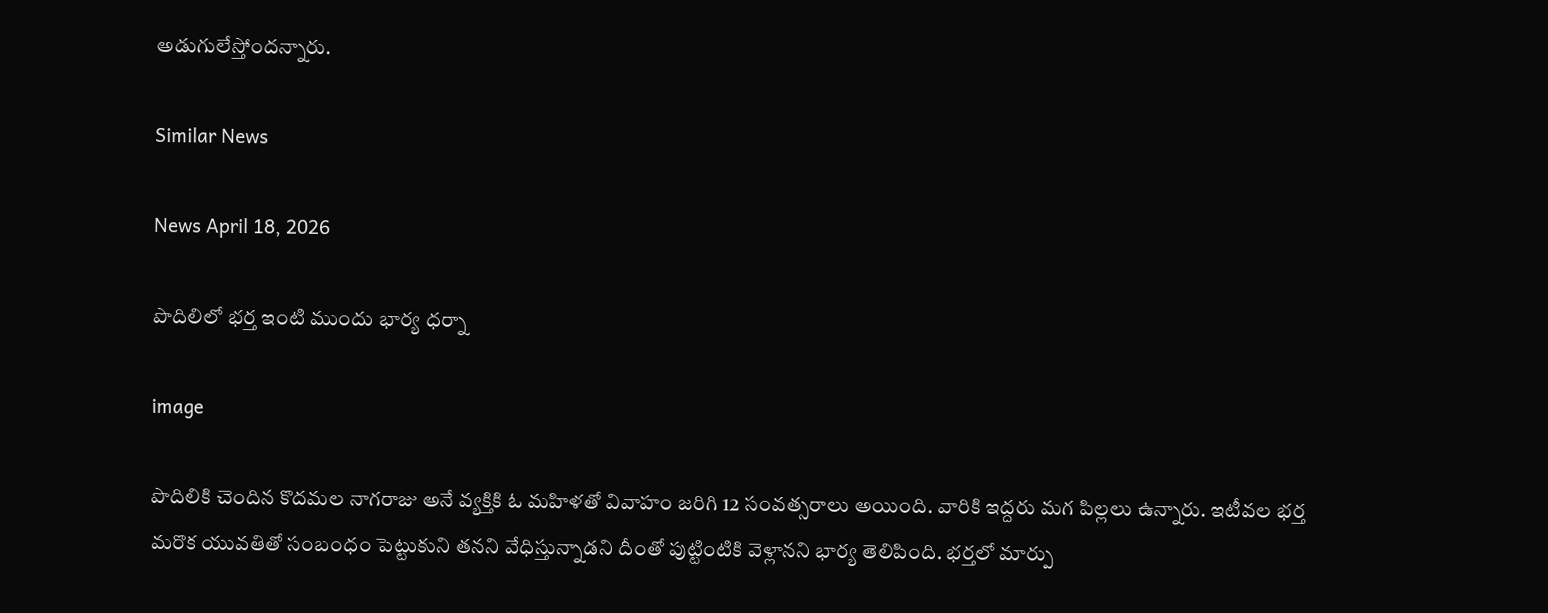అడుగులేస్తోందన్నారు.

Similar News

News April 18, 2026

పొదిలిలో భర్త ఇంటి ముందు భార్య ధర్నా

image

పొదిలికి చెందిన కొదమల నాగరాజు అనే వ్యక్తికి ఓ మహిళతో వివాహం జరిగి 12 సంవత్సరాలు అయింది. వారికి ఇద్దరు మగ పిల్లలు ఉన్నారు. ఇటీవల భర్త మరొక యువతితో సంబంధం పెట్టుకుని తనని వేధిస్తున్నాడని దీంతో పుట్టింటికి వెళ్లానని భార్య తెలిపింది. భర్తలో మార్పు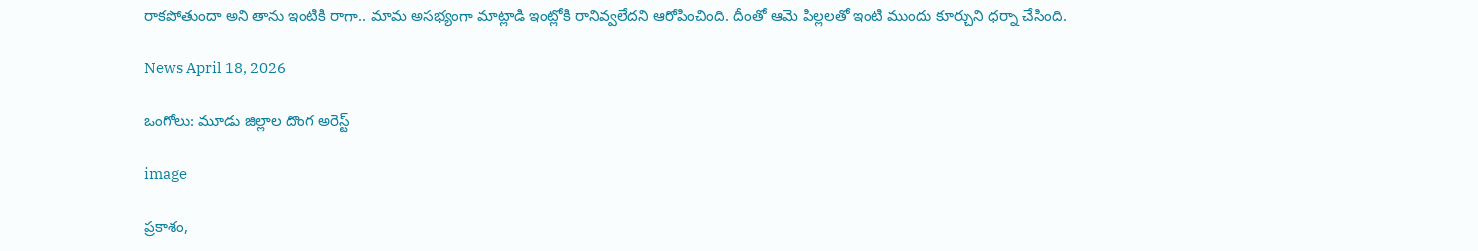రాకపోతుందా అని తాను ఇంటికి రాగా.. మామ అసభ్యంగా మాట్లాడి ఇంట్లోకి రానివ్వలేదని ఆరోపించింది. దీంతో ఆమె పిల్లలతో ఇంటి ముందు కూర్చుని ధర్నా చేసింది.

News April 18, 2026

ఒంగోలు: మూడు జిల్లాల దొంగ అరెస్ట్

image

ప్రకాశం,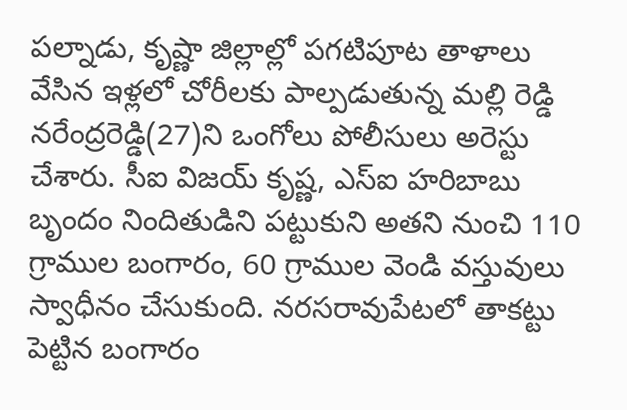పల్నాడు, కృష్ణా జిల్లాల్లో పగటిపూట తాళాలు వేసిన ఇళ్లలో చోరీలకు పాల్పడుతున్న మల్లి రెడ్డి నరేంద్రరెడ్డి(27)ని ఒంగోలు పోలీసులు అరెస్టు చేశారు. సీఐ విజయ్ కృష్ణ, ఎస్ఐ హరిబాబు బృందం నిందితుడిని పట్టుకుని అతని నుంచి 110 గ్రాముల బంగారం, 60 గ్రాముల వెండి వస్తువులు స్వాధీనం చేసుకుంది. నరసరావుపేటలో తాకట్టు పెట్టిన బంగారం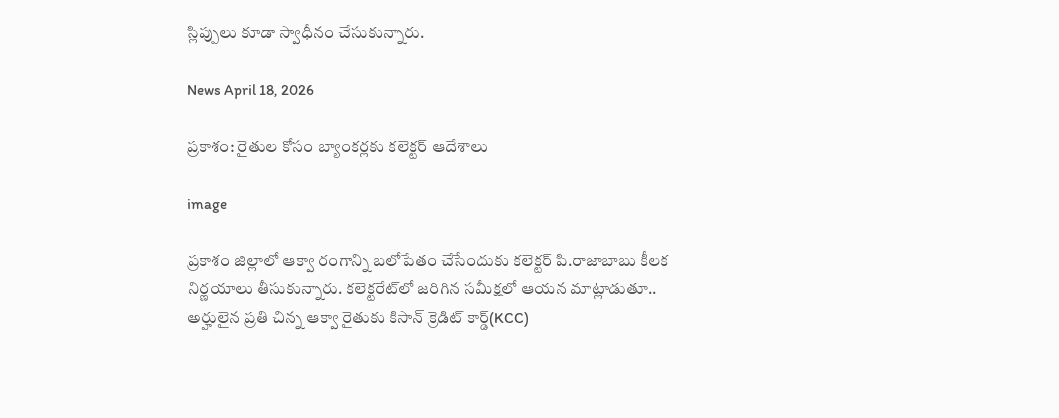స్లిప్పులు కూడా స్వాధీనం చేసుకున్నారు.

News April 18, 2026

ప్రకాశం: రైతుల కోసం బ్యాంకర్లకు కలెక్టర్ ఆదేశాలు

image

ప్రకాశం జిల్లాలో ఆక్వా రంగాన్ని బలోపేతం చేసేందుకు కలెక్టర్ పి.రాజాబాబు కీలక నిర్ణయాలు తీసుకున్నారు. కలెక్టరేట్‌లో జరిగిన సమీక్షలో ఆయన మాట్లాడుతూ.. అర్హులైన ప్రతి చిన్న ఆక్వా రైతుకు కిసాన్ క్రెడిట్ కార్డ్(KCC)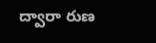ద్వారా రుణ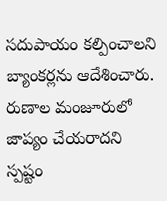సదుపాయం కల్పించాలని బ్యాంకర్లను ఆదేశించారు. రుణాల మంజూరులో జాప్యం చేయరాదని స్పష్టం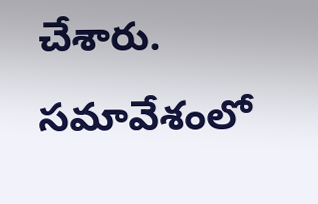చేశారు. సమావేశంలో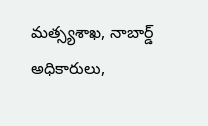మత్స్యశాఖ, నాబార్డ్ అధికారులు,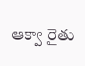ఆక్వా రైతు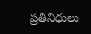ప్రతినిధులు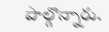పాల్గొన్నారు.